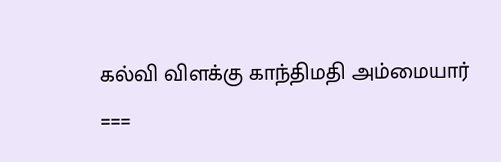கல்வி விளக்கு காந்திமதி அம்மையார்
===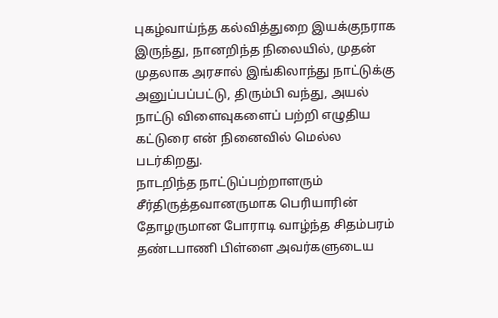புகழ்வாய்ந்த கல்வித்துறை இயக்குநராக இருந்து, நானறிந்த நிலையில், முதன் முதலாக அரசால் இங்கிலாந்து நாட்டுக்கு அனுப்பப்பட்டு, திரும்பி வந்து, அயல் நாட்டு விளைவுகளைப் பற்றி எழுதிய கட்டுரை என் நினைவில் மெல்ல படர்கிறது.
நாடறிந்த நாட்டுப்பற்றாளரும் சீர்திருத்தவானருமாக பெரியாரின் தோழருமான போராடி வாழ்ந்த சிதம்பரம் தண்டபாணி பிள்ளை அவர்களுடைய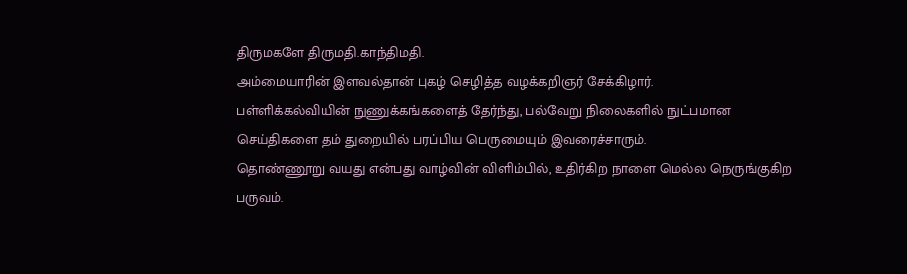திருமகளே திருமதி.காந்திமதி.
அம்மையாரின் இளவல்தான் புகழ் செழித்த வழக்கறிஞர் சேக்கிழார்.
பள்ளிக்கல்வியின் நுணுக்கங்களைத் தேர்ந்து, பல்வேறு நிலைகளில் நுட்பமான செய்திகளை தம் துறையில் பரப்பிய பெருமையும் இவரைச்சாரும்.
தொண்ணூறு வயது என்பது வாழ்வின் விளிம்பில், உதிர்கிற நாளை மெல்ல நெருங்குகிற பருவம்.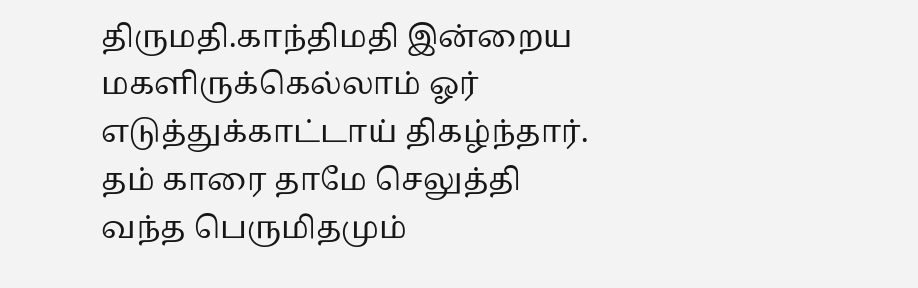திருமதி.காந்திமதி இன்றைய மகளிருக்கெல்லாம் ஓர் எடுத்துக்காட்டாய் திகழ்ந்தார்.
தம் காரை தாமே செலுத்தி வந்த பெருமிதமும்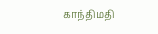காந்திமதி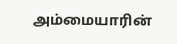அம்மையாரின்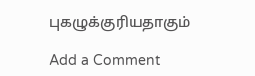புகழுக்குரியதாகும்

Add a Comment